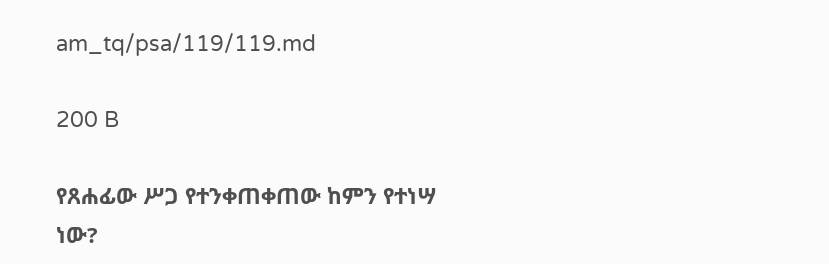am_tq/psa/119/119.md

200 B

የጸሐፊው ሥጋ የተንቀጠቀጠው ከምን የተነሣ ነው?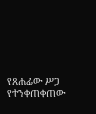የጸሐፊው ሥጋ የተንቀጠቀጠው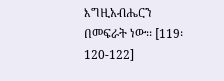እግዚአብሔርን በመፍራት ነው፡፡ [119፡120-122]